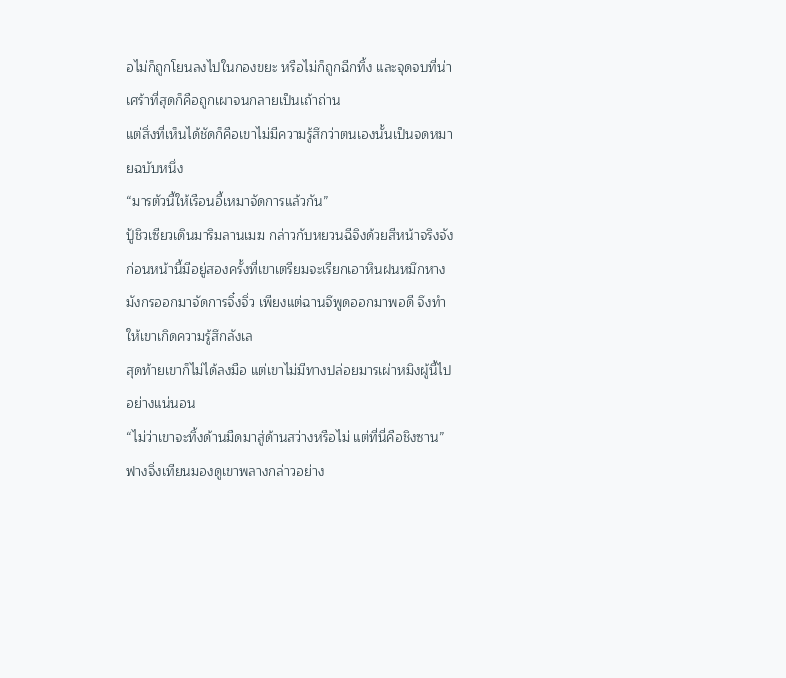อไม่ก็ถูกโยนลงไปในกองขยะ หรือไม่ก็ถูกฉีกทิ้ง และจุดจบที่น่าเศร้าที่สุดก็คือถูกเผาจนกลายเป็นเถ้าถ่าน
แต่สิ่งที่เห็นได้ชัดก็คือเขาไม่มีความรู้สึกว่าตนเองนั้นเป็นจดหมายฉบับหนึ่ง
“มารตัวนี้ให้เรือนอี้เหมาจัดการแล้วกัน”
ปู้ชิวเซียวเดินมาริมลานเมฆ กล่าวกับหยวนฉีจิงด้วยสีหน้าจริงจัง
ก่อนหน้านี้มีอยู่สองครั้งที่เขาเตรียมจะเรียกเอาหินฝนหมึกหางมังกรออกมาจัดการจิ๋งจิ่ว เพียงแต่ฉานจึพูดออกมาพอดี จึงทำให้เขาเกิดความรู้สึกลังเล
สุดท้ายเขาก็ไม่ได้ลงมือ แต่เขาไม่มีทางปล่อยมารเผ่าหมิงผู้นี้ไปอย่างแน่นอน
“ไม่ว่าเขาจะทิ้งด้านมืดมาสู่ด้านสว่างหรือไม่ แต่ที่นี่คือชิงซาน”
ฟางจิ่งเทียนมองดูเขาพลางกล่าวอย่าง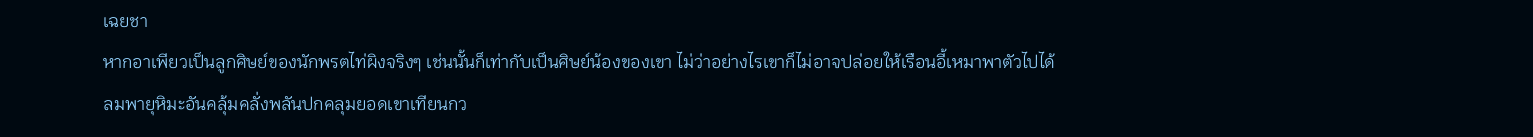เฉยชา
หากอาเพียวเป็นลูกศิษย์ของนักพรตไท่ผิงจริงๆ เช่นนั้นก็เท่ากับเป็นศิษย์น้องของเขา ไม่ว่าอย่างไรเขาก็ไม่อาจปล่อยให้เรือนอี้เหมาพาตัวไปได้
ลมพายุหิมะอันคลุ้มคลั่งพลันปกคลุมยอดเขาเทียนกว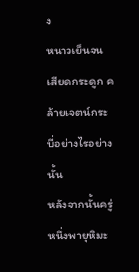ง
หนาวเย็นจนเสียดกระดูก คล้ายเจตน์กระบี่อย่างไรอย่างนั้น
หลังจากนั้นครู่หนึ่งพายุหิมะ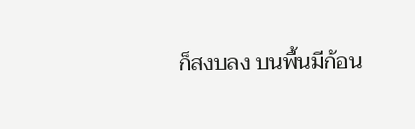ก็สงบลง บนพื้นมีก้อน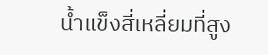น้ำแข็งสี่เหลี่ยมที่สูง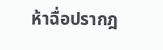ห้าฉื่อปรากฎ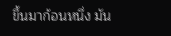ขึ้นมาก้อนหนึ่ง มัน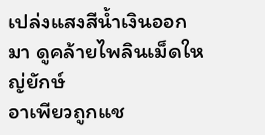เปล่งแสงสีน้ำเงินออกมา ดูคล้ายไพลินเม็ดใหญ่ยักษ์
อาเพียวถูกแช